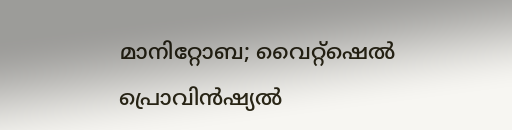മാനിറ്റോബ; വൈറ്റ്ഷെൽ പ്രൊവിൻഷ്യൽ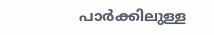പാർക്കിലുള്ള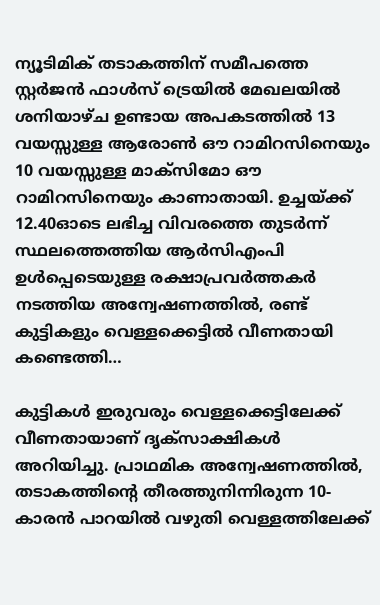ന്യൂടിമിക് തടാകത്തിന് സമീപത്തെ സ്റ്റർജൻ ഫാൾസ് ട്രെയിൽ മേഖലയിൽ ശനിയാഴ്ച ഉണ്ടായ അപകടത്തിൽ 13 വയസ്സുള്ള ആരോൺ ഔ റാമിറസിനെയും 10 വയസ്സുള്ള മാക്സിമോ ഔ റാമിറസിനെയും കാണാതായി. ഉച്ചയ്ക്ക് 12.40ഓടെ ലഭിച്ച വിവരത്തെ തുടർന്ന് സ്ഥലത്തെത്തിയ ആർസിഎംപി ഉൾപ്പെടെയുള്ള രക്ഷാപ്രവർത്തകർ നടത്തിയ അന്വേഷണത്തിൽ, രണ്ട് കുട്ടികളും വെള്ളക്കെട്ടിൽ വീണതായി കണ്ടെത്തി…

കുട്ടികൾ ഇരുവരും വെള്ളക്കെട്ടിലേക്ക് വീണതായാണ് ദൃക്സാക്ഷികൾ അറിയിച്ചു. പ്രാഥമിക അന്വേഷണത്തിൽ, തടാകത്തിന്റെ തീരത്തുനിന്നിരുന്ന 10-കാരൻ പാറയിൽ വഴുതി വെള്ളത്തിലേക്ക്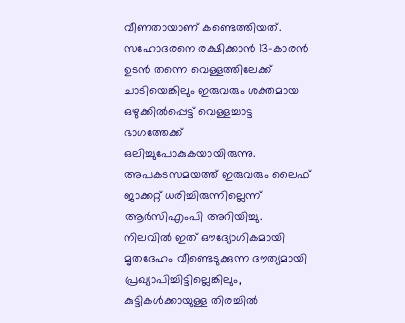വീണതായാണ് കണ്ടെത്തിയത്. സഹോദരനെ രക്ഷിക്കാൻ 13-കാരൻ ഉടൻ തന്നെ വെള്ളത്തിലേക്ക് ചാടിയെങ്കിലും ഇരുവരും ശക്തമായ ഒഴുക്കിൽപ്പെട്ട് വെള്ളച്ചാട്ട ഭാഗത്തേക്ക് ഒലിച്ചുപോകുകയായിരുന്നു.
അപകടസമയത്ത് ഇരുവരും ലൈഫ് ജാക്കറ്റ് ധരിച്ചിരുന്നില്ലെന്ന് ആർസിഎംപി അറിയിച്ചു. നിലവിൽ ഇത് ഔദ്യോഗികമായി മൃതദേഹം വീണ്ടെടുക്കുന്ന ദൗത്യമായി പ്രഖ്യാപിച്ചിട്ടില്ലെങ്കിലും, കുട്ടികൾക്കായുള്ള തിരച്ചിൽ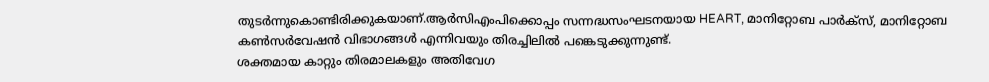തുടർന്നുകൊണ്ടിരിക്കുകയാണ്.ആർസിഎംപിക്കൊപ്പം സന്നദ്ധസംഘടനയായ HEART, മാനിറ്റോബ പാർക്സ്, മാനിറ്റോബ കൺസർവേഷൻ വിഭാഗങ്ങൾ എന്നിവയും തിരച്ചിലിൽ പങ്കെടുക്കുന്നുണ്ട്.
ശക്തമായ കാറ്റും തിരമാലകളും അതിവേഗ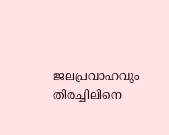ജലപ്രവാഹവും തിരച്ചിലിനെ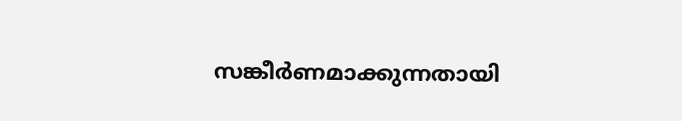സങ്കീർണമാക്കുന്നതായി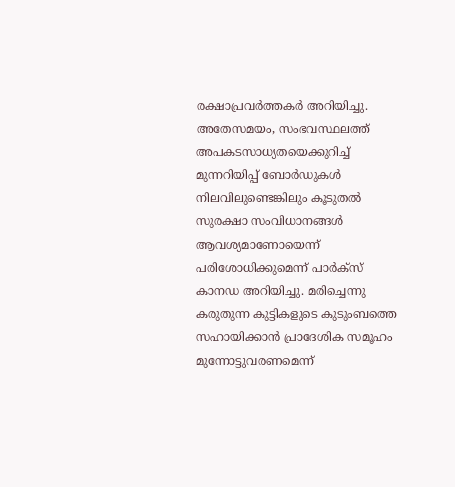രക്ഷാപ്രവർത്തകർ അറിയിച്ചു. അതേസമയം, സംഭവസ്ഥലത്ത് അപകടസാധ്യതയെക്കുറിച്ച് മുന്നറിയിപ്പ് ബോർഡുകൾ നിലവിലുണ്ടെങ്കിലും കൂടുതൽ സുരക്ഷാ സംവിധാനങ്ങൾ ആവശ്യമാണോയെന്ന് പരിശോധിക്കുമെന്ന് പാർക്സ് കാനഡ അറിയിച്ചു. മരിച്ചെന്നു കരുതുന്ന കുട്ടികളുടെ കുടുംബത്തെ സഹായിക്കാൻ പ്രാദേശിക സമൂഹം മുന്നോട്ടുവരണമെന്ന്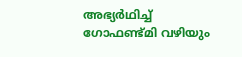അഭ്യർഥിച്ച് ഗോഫണ്ട്മി വഴിയും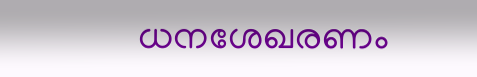ധനശേഖരണം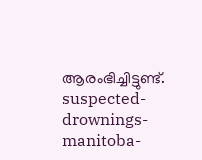ആരംഭിച്ചിട്ടുണ്ട്.
suspected-drownings-manitoba-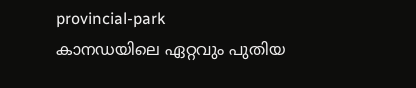provincial-park
കാനഡയിലെ ഏറ്റവും പുതിയ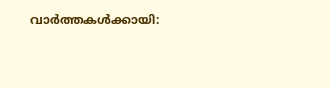വാർത്തകൾക്കായി: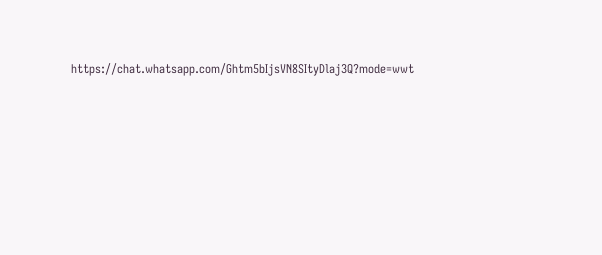https://chat.whatsapp.com/Ghtm5bIjsVN8SItyDlaj3Q?mode=wwt